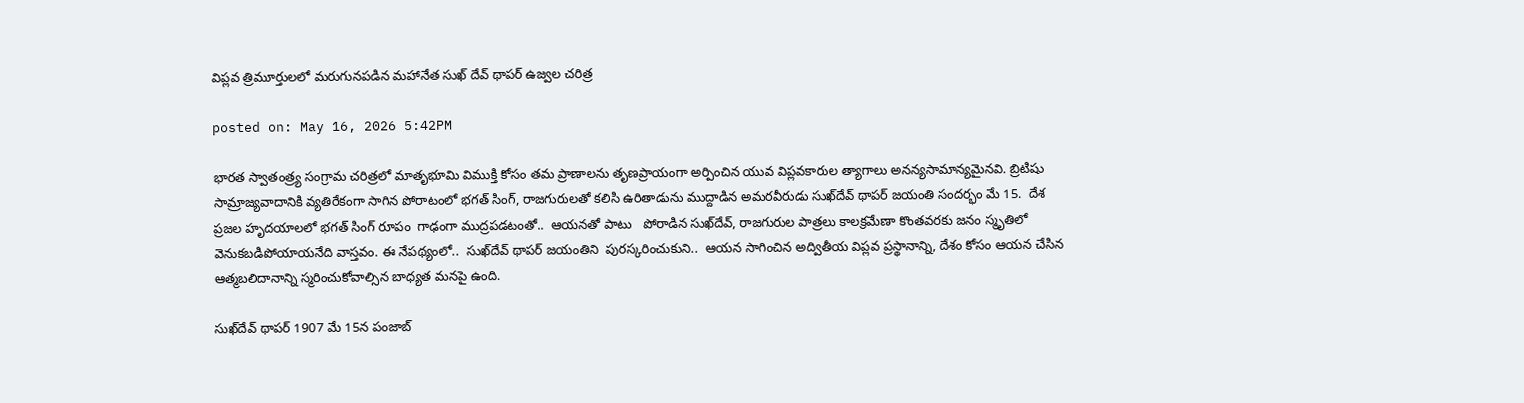విప్లవ త్రిమూర్తులలో మరుగునపడిన మహానేత సుఖ్ దేవ్ థాపర్ ఉజ్వల చరిత్ర

posted on: May 16, 2026 5:42PM

భారత స్వాతంత్ర్య సంగ్రామ చరిత్రలో మాతృభూమి విముక్తి కోసం తమ ప్రాణాలను తృణప్రాయంగా అర్పించిన యువ విప్లవకారుల త్యాగాలు అనన్యసామాన్యమైనవి. బ్రిటిషు సామ్రాజ్యవాదానికి వ్యతిరేకంగా సాగిన పోరాటంలో భగత్ సింగ్, రాజగురులతో కలిసి ఉరితాడును ముద్దాడిన అమరవీరుడు సుఖ్‌దేవ్ థాపర్ జయంతి సందర్భం మే 15.  దేశ ప్రజల హృదయాలలో భగత్ సింగ్ రూపం  గాఢంగా ముద్రపడటంతో..  ఆయనతో పాటు   పోరాడిన సుఖ్‌దేవ్, రాజగురుల పాత్రలు కాలక్రమేణా కొంతవరకు జనం స్మృతిలో వెనుకబడిపోయాయనేది వాస్తవం. ఈ నేపథ్యంలో..  సుఖ్‌దేవ్ థాపర్ జయంతిని  పురస్కరించుకుని..  ఆయన సాగించిన అద్వితీయ విప్లవ ప్రస్థానాన్ని, దేశం కోసం ఆయన చేసిన ఆత్మబలిదానాన్ని స్మరించుకోవాల్సిన బాధ్యత మనపై ఉంది.

సుఖ్‌దేవ్ థాపర్ 1907 మే 15న పంజాబ్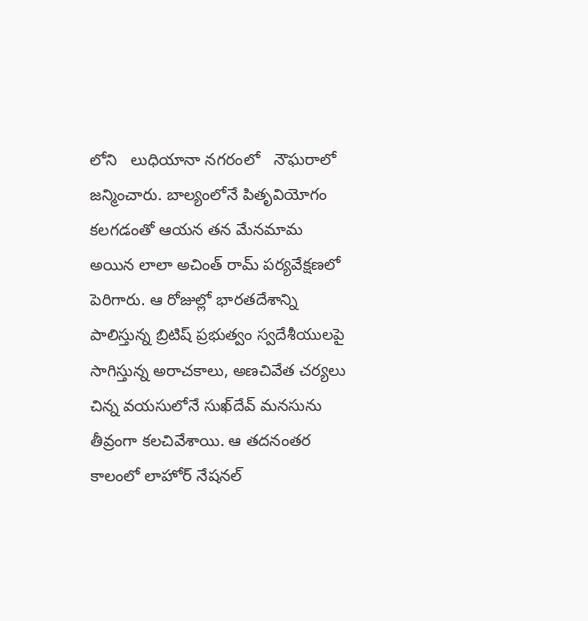లోని   లుధియానా నగరంలో   నౌఘరాలో జన్మించారు. బాల్యంలోనే పితృవియోగం కలగడంతో ఆయన తన మేనమామ అయిన లాలా అచింత్ రామ్ పర్యవేక్షణలో పెరిగారు. ఆ రోజుల్లో భారతదేశాన్ని పాలిస్తున్న బ్రిటిష్ ప్రభుత్వం స్వదేశీయులపై సాగిస్తున్న అరాచకాలు, అణచివేత చర్యలు చిన్న వయసులోనే సుఖ్‌దేవ్ మనసును తీవ్రంగా కలచివేశాయి. ఆ తదనంతర కాలంలో లాహోర్ నేషనల్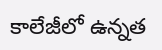కాలేజీలో ఉన్నత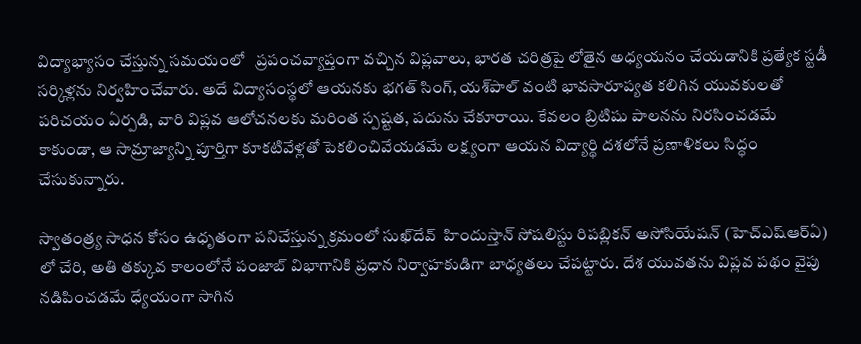విద్యాభ్యాసం చేస్తున్న సమయంలో   ప్రపంచవ్యాప్తంగా వచ్చిన విప్లవాలు, భారత చరిత్రపై లోతైన అధ్యయనం చేయడానికి ప్రత్యేక స్టడీ సర్కిళ్లను నిర్వహించేవారు. అదే విద్యాసంస్థలో ఆయనకు భగత్ సింగ్, యశ్‌పాల్ వంటి భావసారూప్యత కలిగిన యువకులతో పరిచయం ఏర్పడి, వారి విప్లవ ఆలోచనలకు మరింత స్పష్టత, పదును చేకూరాయి. కేవలం బ్రిటిషు పాలనను నిరసించడమే కాకుండా, ఆ సామ్రాజ్యాన్ని పూర్తిగా కూకటివేళ్లతో పెకలించివేయడమే లక్ష్యంగా ఆయన విద్యార్థి దశలోనే ప్రణాళికలు సిద్ధం చేసుకున్నారు.

స్వాతంత్ర్య సాధన కోసం ఉధృతంగా పనిచేస్తున్న క్రమంలో సుఖ్‌దేవ్  హిందుస్తాన్ సోషలిస్టు రిపబ్లికన్ అసోసియేషన్ (హెచ్ఎష్ఆర్ఏ) లో చేరి, అతి తక్కువ కాలంలోనే పంజాబ్ విభాగానికి ప్రధాన నిర్వాహకుడిగా బాధ్యతలు చేపట్టారు. దేశ యువతను విప్లవ పథం వైపు నడిపించడమే ధ్యేయంగా సాగిన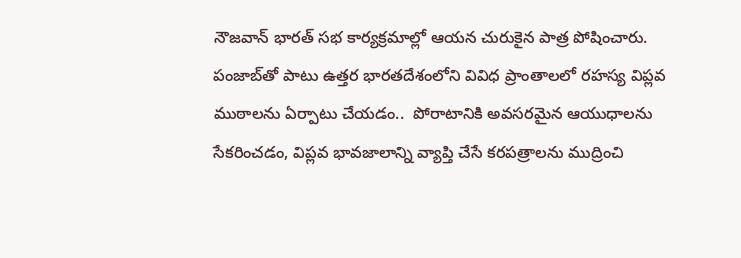నౌజవాన్ భారత్ సభ కార్యక్రమాల్లో ఆయన చురుకైన పాత్ర పోషించారు. పంజాబ్‌తో పాటు ఉత్తర భారతదేశంలోని వివిధ ప్రాంతాలలో రహస్య విప్లవ ముఠాలను ఏర్పాటు చేయడం..  పోరాటానికి అవసరమైన ఆయుధాలను సేకరించడం, విప్లవ భావజాలాన్ని వ్యాప్తి చేసే కరపత్రాలను ముద్రించి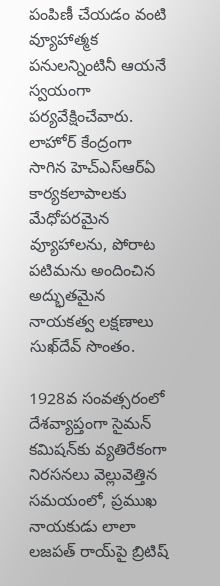పంపిణీ చేయడం వంటి వ్యూహాత్మక పనులన్నింటినీ ఆయనే స్వయంగా పర్యవేక్షించేవారు. లాహోర్ కేంద్రంగా సాగిన హెచ్ఎస్ఆర్ఏ కార్యకలాపాలకు మేధోపరమైన వ్యూహాలను, పోరాట పటిమను అందించిన అద్భుతమైన నాయకత్వ లక్షణాలు సుఖ్‌దేవ్ సొంతం.

1928వ సంవత్సరంలో దేశవ్యాప్తంగా సైమన్ కమిషన్‌కు వ్యతిరేకంగా నిరసనలు వెల్లువెత్తిన సమయంలో, ప్రముఖ నాయకుడు లాలా లజపత్ రాయ్‌పై బ్రిటిష్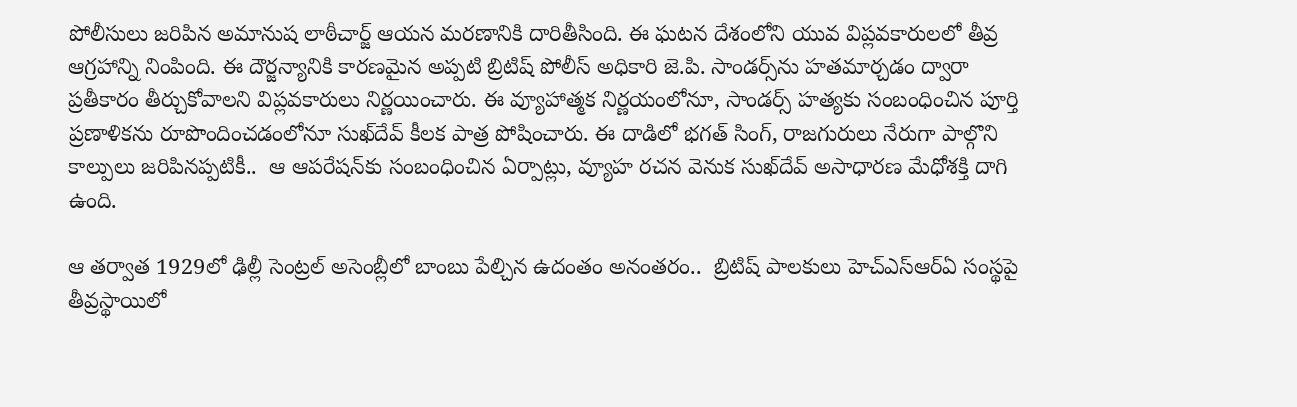పోలీసులు జరిపిన అమానుష లాఠీచార్జ్ ఆయన మరణానికి దారితీసింది. ఈ ఘటన దేశంలోని యువ విప్లవకారులలో తీవ్ర ఆగ్రహాన్ని నింపింది. ఈ దౌర్జన్యానికి కారణమైన అప్పటి బ్రిటిష్ పోలీస్ అధికారి జె.పి. సాండర్స్‌ను హతమార్చడం ద్వారా ప్రతీకారం తీర్చుకోవాలని విప్లవకారులు నిర్ణయించారు. ఈ వ్యూహాత్మక నిర్ణయంలోనూ, సాండర్స్ హత్యకు సంబంధించిన పూర్తి ప్రణాళికను రూపొందించడంలోనూ సుఖ్‌దేవ్ కీలక పాత్ర పోషించారు. ఈ దాడిలో భగత్ సింగ్, రాజగురులు నేరుగా పాల్గొని కాల్పులు జరిపినప్పటికీ..  ఆ ఆపరేషన్‌కు సంబంధించిన ఏర్పాట్లు, వ్యూహ రచన వెనుక సుఖ్‌దేవ్ అసాధారణ మేధోశక్తి దాగి ఉంది.

ఆ తర్వాత 1929లో ఢిల్లీ సెంట్రల్ అసెంబ్లీలో బాంబు పేల్చిన ఉదంతం అనంతరం..  బ్రిటిష్ పాలకులు హెచ్ఎస్ఆర్ఏ సంస్థపై తీవ్రస్థాయిలో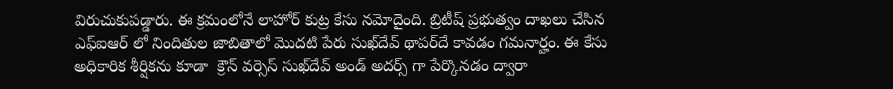విరుచుకుపడ్డారు. ఈ క్రమంలోనే లాహోర్ కుట్ర కేసు నమోదైంది. బ్రిటీష్ ప్రభుత్వం దాఖలు చేసిన ఎఫ్ఐఆర్ లో నిందితుల జాబితాలో మొదటి పేరు సుఖ్‌దేవ్ థాపర్‌దే కావడం గమనార్హం. ఈ కేసు అధికారిక శీర్షికను కూడా  క్రౌన్ వర్సెస్ సుఖ్‌దేవ్ అండ్ అదర్స్ గా పేర్కొనడం ద్వారా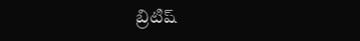బ్రిటిష్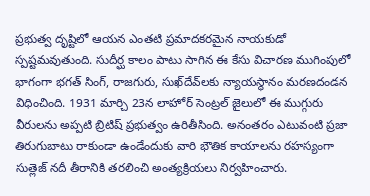ప్రభుత్వ దృష్టిలో ఆయన ఎంతటి ప్రమాదకరమైన నాయకుడో స్పష్టమవుతుంది. సుదీర్ఘ కాలం పాటు సాగిన ఈ కేసు విచారణ ముగింపులో భాగంగా భగత్ సింగ్, రాజగురు, సుఖ్‌దేవ్‌లకు న్యాయస్థానం మరణదండన విధించింది. 1931 మార్చి 23న లాహోర్ సెంట్రల్ జైలులో ఈ ముగ్గురు వీరులను అప్పటి బ్రిటిష్ ప్రభుత్వం ఉరితీసింది. అనంతరం ఎటువంటి ప్రజా తిరుగుబాటు రాకుండా ఉండేందుకు వారి భౌతిక కాయాలను రహస్యంగా సుత్లెజ్ నదీ తీరానికి తరలించి అంత్యక్రియలు నిర్వహించారు.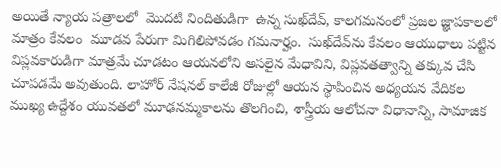అయితే న్యాయ పత్రాలలో  మొదటి నిందితుడిగా  ఉన్న సుఖ్‌దేవ్, కాలగమనంలో ప్రజల జ్ఞాపకాలలో మాత్రం కేవలం  మూడవ పేరుగా మిగిలిపోవడం గమనార్హం.  సుఖ్‌దేవ్‌ను కేవలం ఆయుధాలు పట్టిన విప్లవకారుడిగా మాత్రమే చూడటం ఆయనలోని అసలైన మేధావిని, విప్లవతత్వాన్ని తక్కువ చేసి చూపడమే అవుతుంది. లాహోర్ నేషనల్ కాలేజీ రోజుల్లో ఆయన స్థాపించిన అధ్యయన వేదికల ముఖ్య ఉద్దేశం యువతలో మూఢనమ్మకాలను తొలగించి, శాస్త్రీయ ఆలోచనా విధానాన్ని, సామాజిక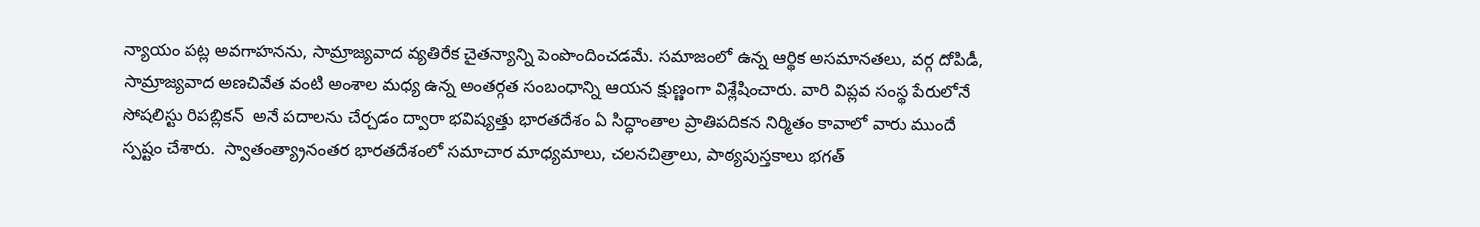న్యాయం పట్ల అవగాహనను, సామ్రాజ్యవాద వ్యతిరేక చైతన్యాన్ని పెంపొందించడమే. సమాజంలో ఉన్న ఆర్థిక అసమానతలు, వర్గ దోపిడీ, సామ్రాజ్యవాద అణచివేత వంటి అంశాల మధ్య ఉన్న అంతర్గత సంబంధాన్ని ఆయన క్షుణ్ణంగా విశ్లేషించారు. వారి విప్లవ సంస్థ పేరులోనే  సోషలిస్టు రిపబ్లికన్  అనే పదాలను చేర్చడం ద్వారా భవిష్యత్తు భారతదేశం ఏ సిద్ధాంతాల ప్రాతిపదికన నిర్మితం కావాలో వారు ముందే స్పష్టం చేశారు.  స్వాతంత్య్రానంతర భారతదేశంలో సమాచార మాధ్యమాలు, చలనచిత్రాలు, పాఠ్యపుస్తకాలు భగత్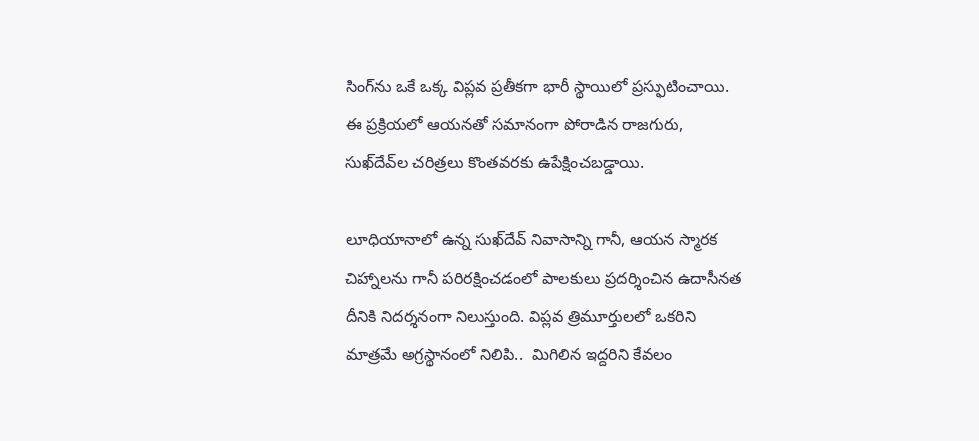సింగ్‌ను ఒకే ఒక్క విప్లవ ప్రతీకగా భారీ స్థాయిలో ప్రస్ఫుటించాయి. ఈ ప్రక్రియలో ఆయనతో సమానంగా పోరాడిన రాజగురు, సుఖ్‌దేవ్‌ల చరిత్రలు కొంతవరకు ఉపేక్షించబడ్డాయి.

లూధియానాలో ఉన్న సుఖ్‌దేవ్ నివాసాన్ని గానీ, ఆయన స్మారక చిహ్నాలను గానీ పరిరక్షించడంలో పాలకులు ప్రదర్శించిన ఉదాసీనత దీనికి నిదర్శనంగా నిలుస్తుంది. విప్లవ త్రిమూర్తులలో ఒకరిని మాత్రమే అగ్రస్థానంలో నిలిపి..  మిగిలిన ఇద్దరిని కేవలం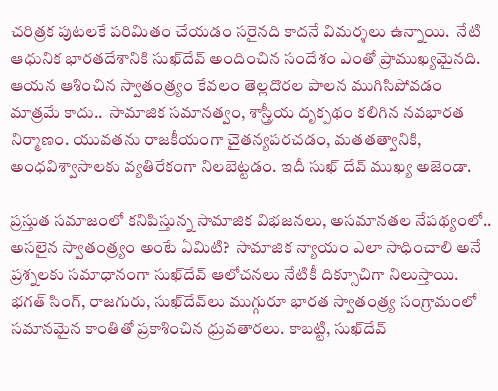చరిత్రక పుటలకే పరిమితం చేయడం సరైనది కాదనే విమర్శలు ఉన్నాయి.  నేటి ఆధునిక భారతదేశానికి సుఖ్‌దేవ్ అందించిన సందేశం ఎంతో ప్రాముఖ్యమైనది. ఆయన ఆశించిన స్వాతంత్ర్యం కేవలం తెల్లదొరల పాలన ముగిసిపోవడం మాత్రమే కాదు..  సామాజిక సమానత్వం, శాస్త్రీయ దృక్పథం కలిగిన నవభారత నిర్మాణం. యువతను రాజకీయంగా చైతన్యపరచడం, మతతత్వానికి, అంధవిశ్వాసాలకు వ్యతిరేకంగా నిలబెట్టడం. ఇదీ సుఖ్ దేవ్ ముఖ్య అజెండా.

ప్రస్తుత సమాజంలో కనిపిస్తున్న సామాజిక విభజనలు, అసమానతల నేపథ్యంలో.. అసలైన స్వాతంత్ర్యం అంటే ఏమిటి?  సామాజిక న్యాయం ఎలా సాధించాలి అనే ప్రశ్నలకు సమాధానంగా సుఖ్‌దేవ్ ఆలోచనలు నేటికీ దిక్సూచిగా నిలుస్తాయి. భగత్ సింగ్, రాజగురు, సుఖ్‌దేవ్‌లు ముగ్గురూ భారత స్వాతంత్ర్య సంగ్రామంలో  సమానమైన కాంతితో ప్రకాశించిన ధ్రువతారలు. కాబట్టి, సుఖ్‌దేవ్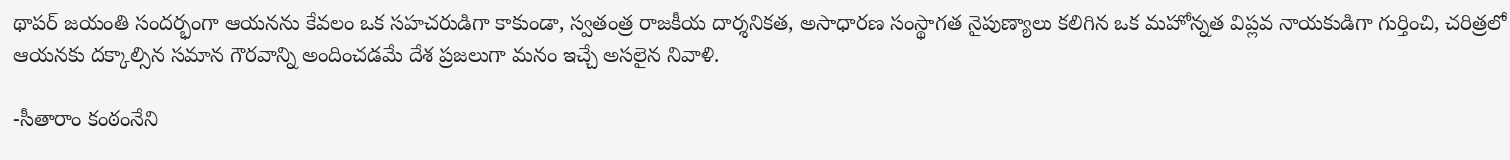థాపర్ జయంతి సందర్భంగా ఆయనను కేవలం ఒక సహచరుడిగా కాకుండా, స్వతంత్ర రాజకీయ దార్శనికత, అసాధారణ సంస్థాగత నైపుణ్యాలు కలిగిన ఒక మహోన్నత విప్లవ నాయకుడిగా గుర్తించి, చరిత్రలో ఆయనకు దక్కాల్సిన సమాన గౌరవాన్ని అందించడమే దేశ ప్రజలుగా మనం ఇచ్చే అసలైన నివాళి.

-సీతారాం కంఠంనేని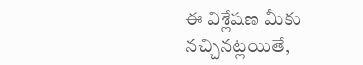ఈ విశ్లేషణ మీకు నచ్చినట్లయితే,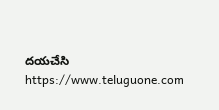దయచేసి https://www.teluguone.com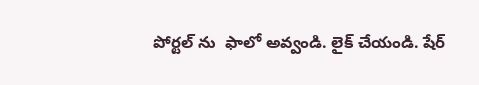పోర్టల్ ను  ఫాలో అవ్వండి. లైక్ చేయండి. షేర్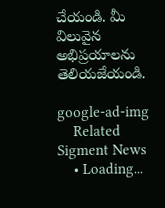చేయండి. మీ విలువైన అభిప్రయాలను తెలియజేయండి.

google-ad-img
    Related Sigment News
    • Loading...